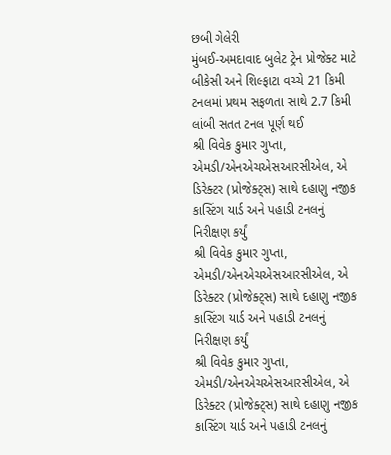છબી ગેલેરી
મુંબઈ-અમદાવાદ બુલેટ ટ્રેન પ્રોજેક્ટ માટે બીકેસી અને શિલ્ફાટા વચ્ચે 21 કિમી ટનલમાં પ્રથમ સફળતા સાથે 2.7 કિમી લાંબી સતત ટનલ પૂર્ણ થઈ
શ્રી વિવેક કુમાર ગુપ્તા, એમડી/એનએચએસઆરસીએલ, એ ડિરેક્ટર (પ્રોજેક્ટ્સ) સાથે દહાણુ નજીક કાસ્ટિંગ યાર્ડ અને પહાડી ટનલનું નિરીક્ષણ કર્યું
શ્રી વિવેક કુમાર ગુપ્તા, એમડી/એનએચએસઆરસીએલ, એ ડિરેક્ટર (પ્રોજેક્ટ્સ) સાથે દહાણુ નજીક કાસ્ટિંગ યાર્ડ અને પહાડી ટનલનું નિરીક્ષણ કર્યું
શ્રી વિવેક કુમાર ગુપ્તા, એમડી/એનએચએસઆરસીએલ, એ ડિરેક્ટર (પ્રોજેક્ટ્સ) સાથે દહાણુ નજીક કાસ્ટિંગ યાર્ડ અને પહાડી ટનલનું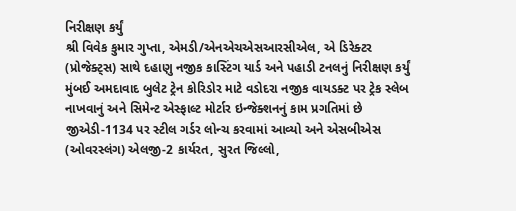નિરીક્ષણ કર્યું
શ્રી વિવેક કુમાર ગુપ્તા, એમડી/એનએચએસઆરસીએલ, એ ડિરેક્ટર (પ્રોજેક્ટ્સ) સાથે દહાણુ નજીક કાસ્ટિંગ યાર્ડ અને પહાડી ટનલનું નિરીક્ષણ કર્યું
મુંબઈ અમદાવાદ બુલેટ ટ્રેન કોરિડોર માટે વડોદરા નજીક વાયડક્ટ પર ટ્રેક સ્લેબ નાખવાનું અને સિમેન્ટ એસ્ફાલ્ટ મોર્ટાર ઇન્જેક્શનનું કામ પ્રગતિમાં છે
જીએડી-1134 પર સ્ટીલ ગર્ડર લોન્ચ કરવામાં આવ્યો અને એસબીએસ (ઓવરસ્લંગ) એલજી-2 કાર્યરત, સુરત જિલ્લો,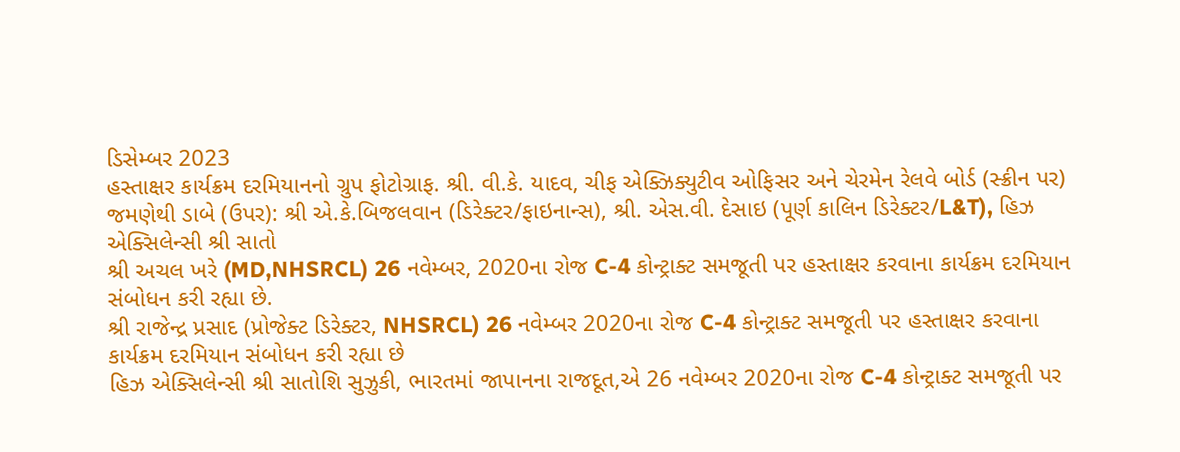ડિસેમ્બર 2023
હસ્તાક્ષર કાર્યક્રમ દરમિયાનનો ગ્રુપ ફોટોગ્રાફ. શ્રી. વી.કે. યાદવ, ચીફ એક્ઝિક્યુટીવ ઓફિસર અને ચેરમેન રેલવે બોર્ડ (સ્ક્રીન પર) જમણેથી ડાબે (ઉપર): શ્રી એ.કે.બિજલવાન (ડિરેક્ટર/ફાઇનાન્સ), શ્રી. એસ.વી. દેસાઇ (પૂર્ણ કાલિન ડિરેક્ટર/L&T), હિઝ એક્સિલેન્સી શ્રી સાતો
શ્રી અચલ ખરે (MD,NHSRCL) 26 નવેમ્બર, 2020ના રોજ C-4 કોન્ટ્રાક્ટ સમજૂતી પર હસ્તાક્ષર કરવાના કાર્યક્રમ દરમિયાન સંબોધન કરી રહ્યા છે.
શ્રી રાજેન્દ્ર પ્રસાદ (પ્રોજેક્ટ ડિરેક્ટર, NHSRCL) 26 નવેમ્બર 2020ના રોજ C-4 કોન્ટ્રાક્ટ સમજૂતી પર હસ્તાક્ષર કરવાના કાર્યક્રમ દરમિયાન સંબોધન કરી રહ્યા છે
હિઝ એક્સિલેન્સી શ્રી સાતોશિ સુઝુકી, ભારતમાં જાપાનના રાજદૂત,એ 26 નવેમ્બર 2020ના રોજ C-4 કોન્ટ્રાક્ટ સમજૂતી પર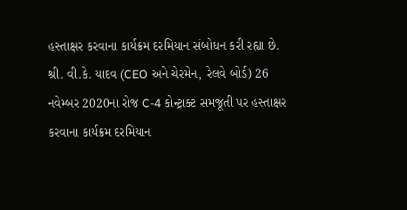હસ્તાક્ષર કરવાના કાર્યક્રમ દરમિયાન સંબોધન કરી રહ્યા છે.
શ્રી. વી.કે. યાદવ (CEO અને ચેરમેન, રેલવે બોર્ડ) 26 નવેમ્બર 2020ના રોજ C-4 કોન્ટ્રાક્ટ સમજૂતી પર હસ્તાક્ષર કરવાના કાર્યક્રમ દરમિયાન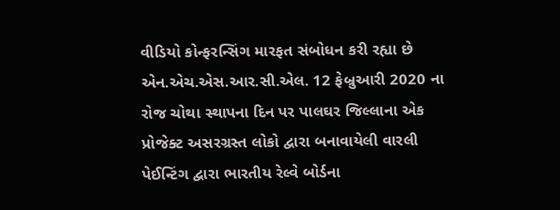વીડિયો કોન્ફરન્સિંગ મારફત સંબોધન કરી રહ્યા છે
એન.એચ.એસ.આર.સી.એલ. 12 ફેબ્રુઆરી 2020 ના રોજ ચોથા સ્થાપના દિન પર પાલઘર જિલ્લાના એક પ્રોજેક્ટ અસરગ્રસ્ત લોકો દ્વારા બનાવાયેલી વારલી પેઈન્ટિંગ દ્વારા ભારતીય રેલ્વે બોર્ડના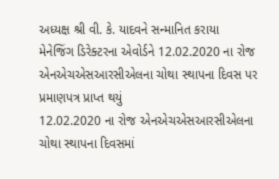અધ્યક્ષ શ્રી વી. કે. યાદવને સન્માનિત કરાયા
મેનેજિંગ ડિરેક્ટરના એવોર્ડને 12.02.2020 ના રોજ એનએચએસઆરસીએલના ચોથા સ્થાપના દિવસ પર પ્રમાણપત્ર પ્રાપ્ત થયું
12.02.2020 ના રોજ એનએચએસઆરસીએલના ચોથા સ્થાપના દિવસમાં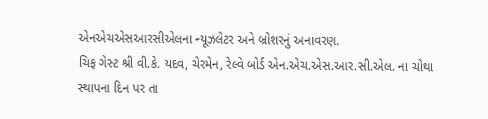એનએચએસઆરસીએલના ન્યૂઝલેટર અને બ્રોશરનું અનાવરણ.
ચિફ ગેસ્ટ શ્રી વી.કે. યદવ, ચેરમેન, રેલ્વે બોર્ડ એન.એચ.એસ.આર.સી.એલ. ના ચોથા સ્થાપના દિન પર તા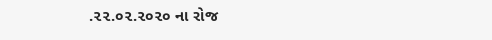.૨૨.૦૨.૨૦૨૦ ના રોજ